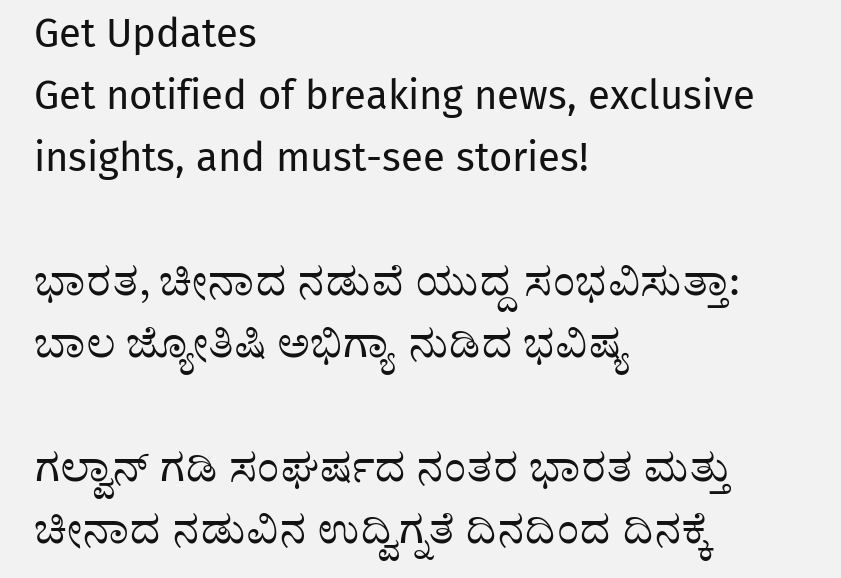Get Updates
Get notified of breaking news, exclusive insights, and must-see stories!

ಭಾರತ, ಚೀನಾದ ನಡುವೆ ಯುದ್ದ ಸಂಭವಿಸುತ್ತಾ: ಬಾಲ ಜ್ಯೋತಿಷಿ ಅಭಿಗ್ಯಾ ನುಡಿದ ಭವಿಷ್ಯ

ಗಲ್ವಾನ್ ಗಡಿ ಸಂಘರ್ಷದ ನಂತರ ಭಾರತ ಮತ್ತು ಚೀನಾದ ನಡುವಿನ ಉದ್ವಿಗ್ನತೆ ದಿನದಿಂದ ದಿನಕ್ಕೆ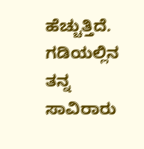ಹೆಚ್ಚುತ್ತಿದೆ. ಗಡಿಯಲ್ಲಿನ ತನ್ನ ಸಾವಿರಾರು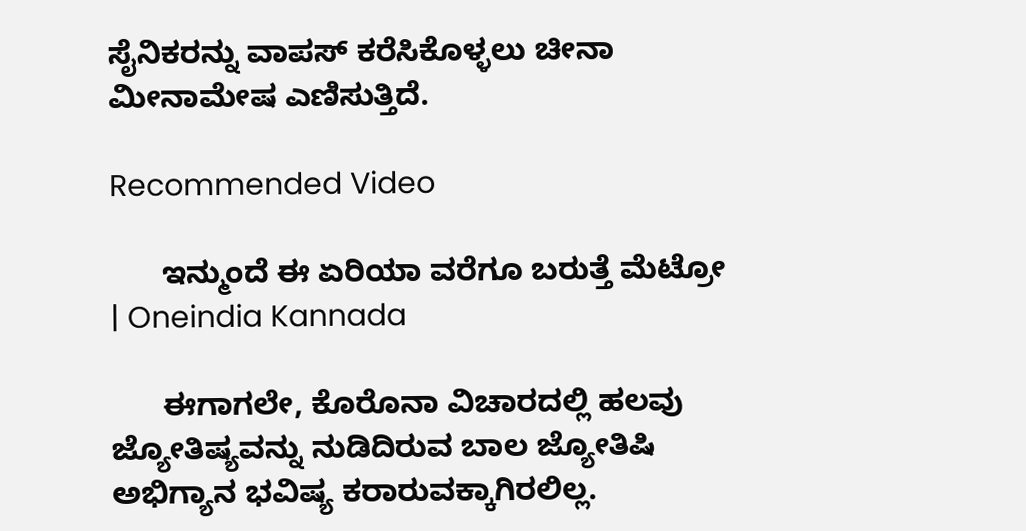ಸೈನಿಕರನ್ನು ವಾಪಸ್ ಕರೆಸಿಕೊಳ್ಳಲು ಚೀನಾ ಮೀನಾಮೇಷ ಎಣಿಸುತ್ತಿದೆ.

Recommended Video

      ಇನ್ಮುಂದೆ ಈ ಏರಿಯಾ ವರೆಗೂ ಬರುತ್ತೆ ಮೆಟ್ರೋ | Oneindia Kannada

      ಈಗಾಗಲೇ, ಕೊರೊನಾ ವಿಚಾರದಲ್ಲಿ ಹಲವು ಜ್ಯೋತಿಷ್ಯವನ್ನು ನುಡಿದಿರುವ ಬಾಲ ಜ್ಯೋತಿಷಿ ಅಭಿಗ್ಯಾನ ಭವಿಷ್ಯ ಕರಾರುವಕ್ಕಾಗಿರಲಿಲ್ಲ.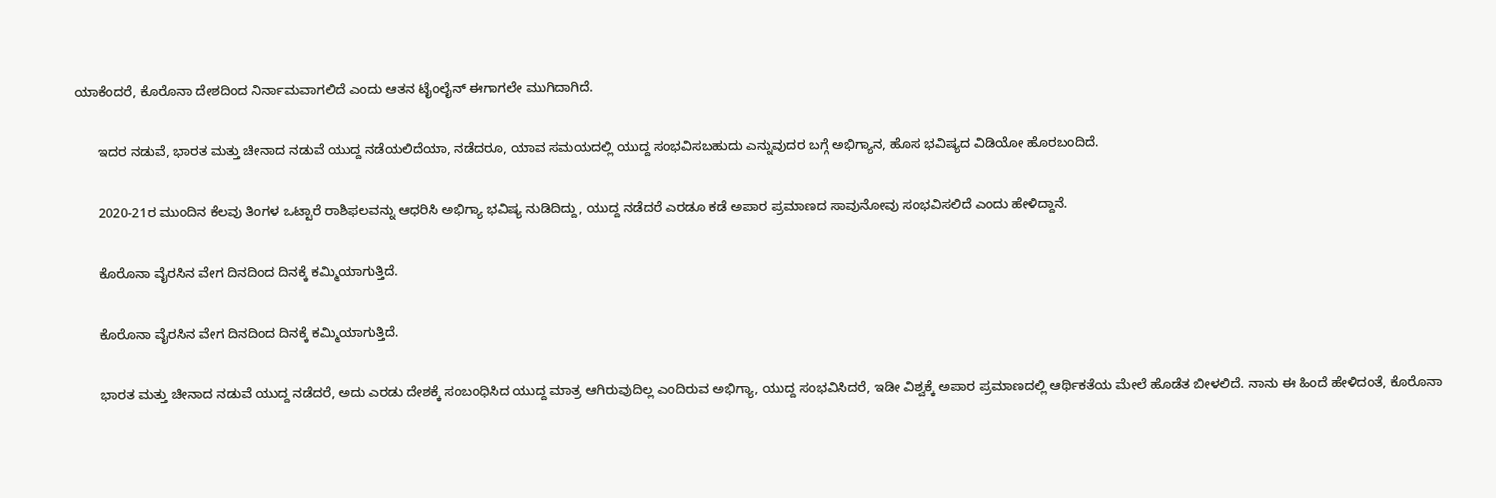ಯಾಕೆಂದರೆ, ಕೊರೊನಾ ದೇಶದಿಂದ ನಿರ್ನಾಮವಾಗಲಿದೆ ಎಂದು ಆತನ ಟೈಂಲೈನ್ ಈಗಾಗಲೇ ಮುಗಿದಾಗಿದೆ.

      ಇದರ ನಡುವೆ, ಭಾರತ ಮತ್ತು ಚೀನಾದ ನಡುವೆ ಯುದ್ದ ನಡೆಯಲಿದೆಯಾ, ನಡೆದರೂ, ಯಾವ ಸಮಯದಲ್ಲಿ ಯುದ್ದ ಸಂಭವಿಸಬಹುದು ಎನ್ನುವುದರ ಬಗ್ಗೆ ಅಭಿಗ್ಯಾನ, ಹೊಸ ಭವಿಷ್ಯದ ವಿಡಿಯೋ ಹೊರಬಂದಿದೆ.

      2020-21ರ ಮುಂದಿನ ಕೆಲವು ತಿಂಗಳ ಒಟ್ಟಾರೆ ರಾಶಿಫಲವನ್ನು ಆಧರಿಸಿ ಅಭಿಗ್ಯಾ ಭವಿಷ್ಯ ನುಡಿದಿದ್ದು, ಯುದ್ದ ನಡೆದರೆ ಎರಡೂ ಕಡೆ ಅಪಾರ ಪ್ರಮಾಣದ ಸಾವುನೋವು ಸಂಭವಿಸಲಿದೆ ಎಂದು ಹೇಳಿದ್ದಾನೆ.

      ಕೊರೊನಾ ವೈರಸಿನ ವೇಗ ದಿನದಿಂದ ದಿನಕ್ಕೆ ಕಮ್ಮಿಯಾಗುತ್ತಿದೆ.

      ಕೊರೊನಾ ವೈರಸಿನ ವೇಗ ದಿನದಿಂದ ದಿನಕ್ಕೆ ಕಮ್ಮಿಯಾಗುತ್ತಿದೆ.

      ಭಾರತ ಮತ್ತು ಚೀನಾದ ನಡುವೆ ಯುದ್ದ ನಡೆದರೆ, ಅದು ಎರಡು ದೇಶಕ್ಕೆ ಸಂಬಂಧಿಸಿದ ಯುದ್ದ ಮಾತ್ರ ಆಗಿರುವುದಿಲ್ಲ ಎಂದಿರುವ ಅಭಿಗ್ಯಾ, ಯುದ್ದ ಸಂಭವಿಸಿದರೆ, ಇಡೀ ವಿಶ್ವಕ್ಕೆ ಅಪಾರ ಪ್ರಮಾಣದಲ್ಲಿ ಆರ್ಥಿಕತೆಯ ಮೇಲೆ ಹೊಡೆತ ಬೀಳಲಿದೆ. ನಾನು ಈ ಹಿಂದೆ ಹೇಳಿದಂತೆ, ಕೊರೊನಾ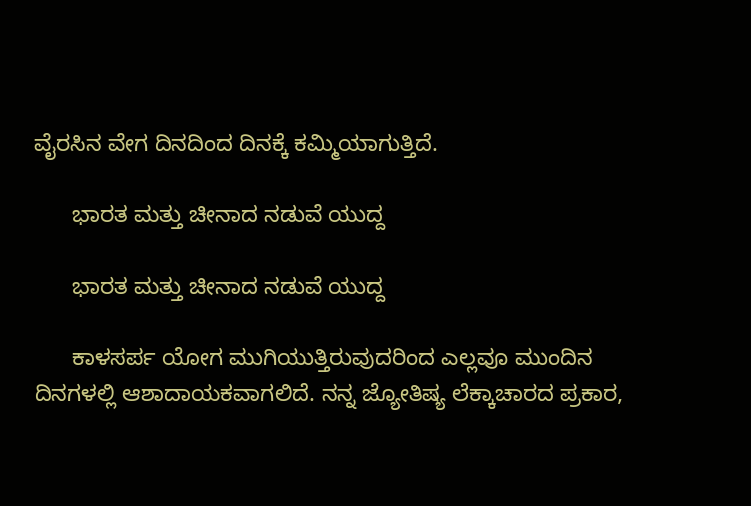ವೈರಸಿನ ವೇಗ ದಿನದಿಂದ ದಿನಕ್ಕೆ ಕಮ್ಮಿಯಾಗುತ್ತಿದೆ.

      ಭಾರತ ಮತ್ತು ಚೀನಾದ ನಡುವೆ ಯುದ್ದ

      ಭಾರತ ಮತ್ತು ಚೀನಾದ ನಡುವೆ ಯುದ್ದ

      ಕಾಳಸರ್ಪ ಯೋಗ ಮುಗಿಯುತ್ತಿರುವುದರಿಂದ ಎಲ್ಲವೂ ಮುಂದಿನ ದಿನಗಳಲ್ಲಿ ಆಶಾದಾಯಕವಾಗಲಿದೆ. ನನ್ನ ಜ್ಯೋತಿಷ್ಯ ಲೆಕ್ಕಾಚಾರದ ಪ್ರಕಾರ,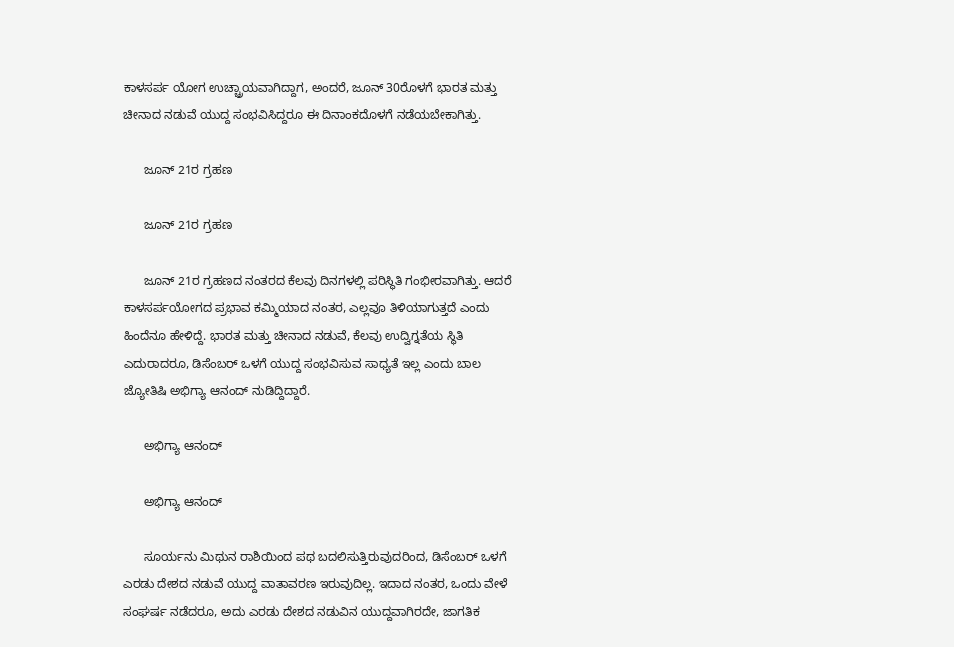ಕಾಳಸರ್ಪ ಯೋಗ ಉಚ್ಚ್ರಾಯವಾಗಿದ್ದಾಗ, ಅಂದರೆ, ಜೂನ್ 30ರೊಳಗೆ ಭಾರತ ಮತ್ತು ಚೀನಾದ ನಡುವೆ ಯುದ್ದ ಸಂಭವಿಸಿದ್ದರೂ ಈ ದಿನಾಂಕದೊಳಗೆ ನಡೆಯಬೇಕಾಗಿತ್ತು.

      ಜೂನ್ 21ರ ಗ್ರಹಣ

      ಜೂನ್ 21ರ ಗ್ರಹಣ

      ಜೂನ್ 21ರ ಗ್ರಹಣದ ನಂತರದ ಕೆಲವು ದಿನಗಳಲ್ಲಿ ಪರಿಸ್ಥಿತಿ ಗಂಭೀರವಾಗಿತ್ತು. ಆದರೆ ಕಾಳಸರ್ಪಯೋಗದ ಪ್ರಭಾವ ಕಮ್ಮಿಯಾದ ನಂತರ, ಎಲ್ಲವೂ ತಿಳಿಯಾಗುತ್ತದೆ ಎಂದು ಹಿಂದೆನೂ ಹೇಳಿದ್ದೆ. ಭಾರತ ಮತ್ತು ಚೀನಾದ ನಡುವೆ, ಕೆಲವು ಉದ್ವಿಗ್ನತೆಯ ಸ್ಥಿತಿ ಎದುರಾದರೂ, ಡಿಸೆಂಬರ್ ಒಳಗೆ ಯುದ್ದ ಸಂಭವಿಸುವ ಸಾಧ್ಯತೆ ಇಲ್ಲ ಎಂದು ಬಾಲ ಜ್ಯೋತಿಷಿ ಅಭಿಗ್ಯಾ ಆನಂದ್ ನುಡಿದ್ದಿದ್ದಾರೆ.

      ಅಭಿಗ್ಯಾ ಆನಂದ್

      ಅಭಿಗ್ಯಾ ಆನಂದ್

      ಸೂರ್ಯನು ಮಿಥುನ ರಾಶಿಯಿಂದ ಪಥ ಬದಲಿಸುತ್ತಿರುವುದರಿಂದ, ಡಿಸೆಂಬರ್ ಒಳಗೆ ಎರಡು ದೇಶದ ನಡುವೆ ಯುದ್ದ ವಾತಾವರಣ ಇರುವುದಿಲ್ಲ. ಇದಾದ ನಂತರ, ಒಂದು ವೇಳೆ ಸಂಘರ್ಷ ನಡೆದರೂ, ಅದು ಎರಡು ದೇಶದ ನಡುವಿನ ಯುದ್ದವಾಗಿರದೇ, ಜಾಗತಿಕ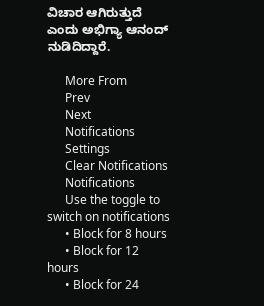ವಿಚಾರ ಆಗಿರುತ್ತುದೆ ಎಂದು ಅಭಿಗ್ಯಾ ಆನಂದ್ ನುಡಿದಿದ್ದಾರೆ.

      More From
      Prev
      Next
      Notifications
      Settings
      Clear Notifications
      Notifications
      Use the toggle to switch on notifications
      • Block for 8 hours
      • Block for 12 hours
      • Block for 24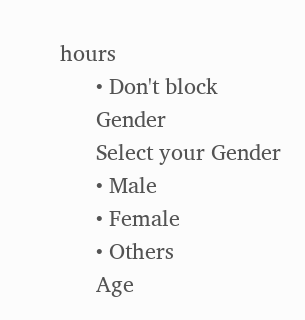hours
      • Don't block
      Gender
      Select your Gender
      • Male
      • Female
      • Others
      Age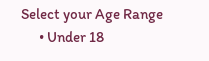Select your Age Range
      • Under 18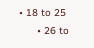• 18 to 25
      • 26 to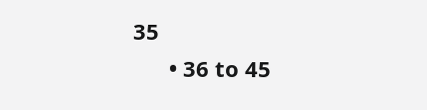35
      • 36 to 45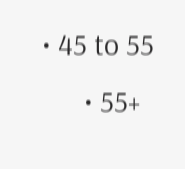• 45 to 55
      • 55+